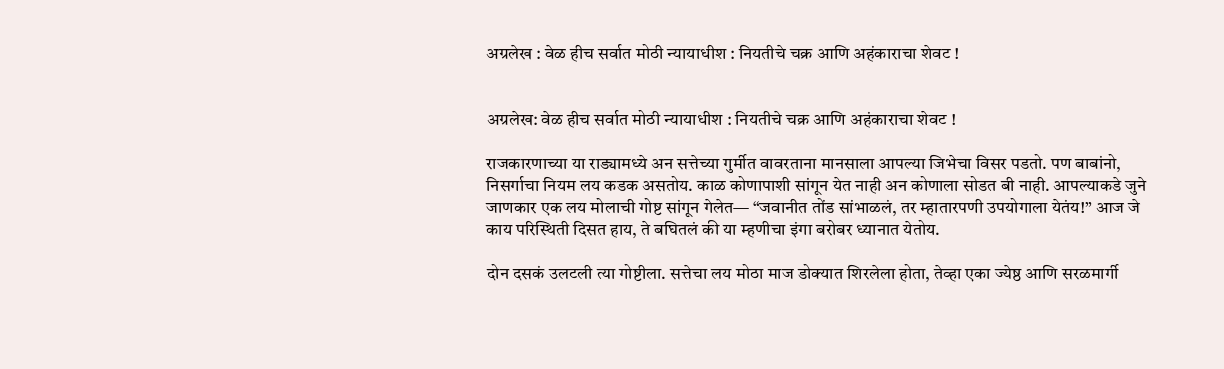अग्रलेख : वेळ हीच सर्वात मोठी न्यायाधीश : नियतीचे चक्र आणि अहंकाराचा शेवट !


अग्रलेख: वेळ हीच सर्वात मोठी न्यायाधीश : नियतीचे चक्र आणि अहंकाराचा शेवट !

राजकारणाच्या या राड्यामध्ये अन सत्तेच्या गुर्मीत वावरताना मानसाला आपल्या जिभेचा विसर पडतो. पण बाबांनो, निसर्गाचा नियम लय कडक असतोय. काळ कोणापाशी सांगून येत नाही अन कोणाला सोडत बी नाही. आपल्याकडे जुने जाणकार एक लय मोलाची गोष्ट सांगून गेलेत— “जवानीत तोंड सांभाळलं, तर म्हातारपणी उपयोगाला येतंय!” आज जे काय परिस्थिती दिसत हाय, ते बघितलं की या म्हणीचा इंगा बरोबर ध्यानात येतोय.

दोन दसकं उलटली त्या गोष्टीला. सत्तेचा लय मोठा माज डोक्यात शिरलेला होता, तेव्हा एका ज्येष्ठ आणि सरळमार्गी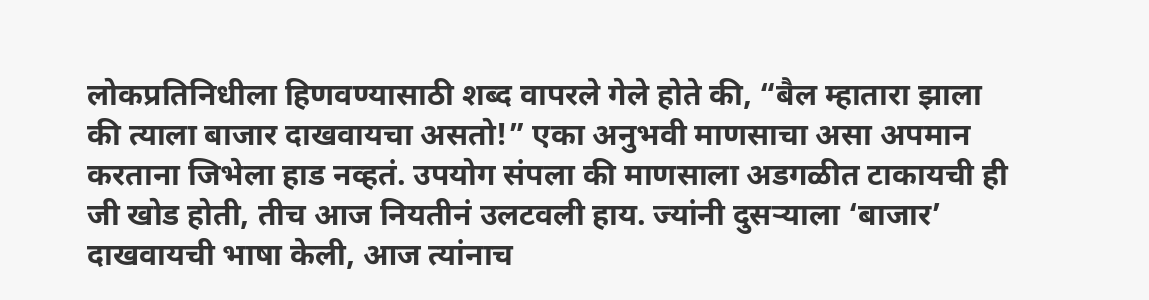लोकप्रतिनिधीला हिणवण्यासाठी शब्द वापरले गेले होते की, “बैल म्हातारा झाला की त्याला बाजार दाखवायचा असतो!” एका अनुभवी माणसाचा असा अपमान करताना जिभेला हाड नव्हतं. उपयोग संपला की माणसाला अडगळीत टाकायची ही जी खोड होती, तीच आज नियतीनं उलटवली हाय. ज्यांनी दुसऱ्याला ‘बाजार’ दाखवायची भाषा केली, आज त्यांनाच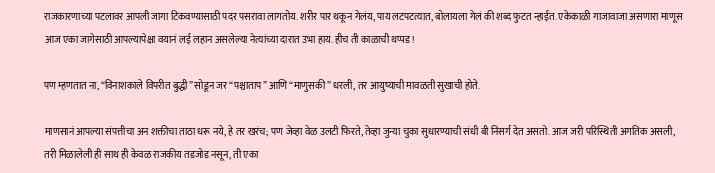राजकारणाच्या पटलावर आपली जागा टिकवण्यासाठी पदर पसरावा लागतोय. शरीर पार थकून गेलंय, पाय लटपटत्यात, बोलायला गेलं की शब्द फुटत न्हाईत. एकेकाळी गाजावाजा असणारा माणूस आज एका जागेसाठी आपल्यापेक्षा वयानं लई लहान असलेल्या नेत्यांच्या दारात उभा हाय. हीच ती काळाची थप्पड!

पण म्हणतात ना, “विनाशकाले विपरीत बुद्धी” सोडून जर “पश्चाताप” आणि “माणुसकी” धरली, तर आयुष्याची मावळती सुखाची होते.

माणसानं आपल्या संपत्तीचा अन शक्तीचा ताठा धरू नये, हे तर खरंच; पण जेव्हा वेळ उलटी फिरते, तेव्हा जुन्या चुका सुधारण्याची संधी बी निसर्ग देत असतो. आज जरी परिस्थिती अगतिक असली, तरी मिळालेली ही साथ ही केवळ राजकीय तडजोड नसून, ती एका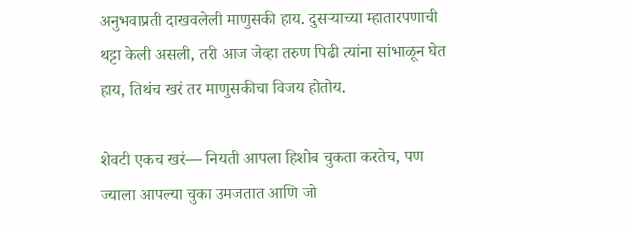अनुभवाप्रती दाखवलेली माणुसकी हाय. दुसऱ्याच्या म्हातारपणाची थट्टा केली असली, तरी आज जेव्हा तरुण पिढी त्यांना सांभाळून घेत हाय, तिथंच खरं तर माणुसकीचा विजय होतोय.

शेवटी एकच खरं— नियती आपला हिशोब चुकता करतेच, पण ज्याला आपल्या चुका उमजतात आणि जो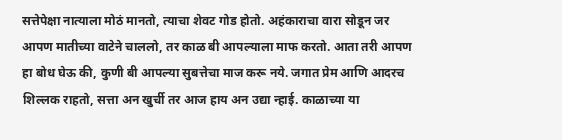सत्तेपेक्षा नात्याला मोठं मानतो, त्याचा शेवट गोड होतो. अहंकाराचा वारा सोडून जर आपण मातीच्या वाटेने चाललो, तर काळ बी आपल्याला माफ करतो. आता तरी आपण हा बोध घेऊ की, कुणी बी आपल्या सुबत्तेचा माज करू नये. जगात प्रेम आणि आदरच शिल्लक राहतो, सत्ता अन खुर्ची तर आज हाय अन उद्या न्हाई. काळाच्या या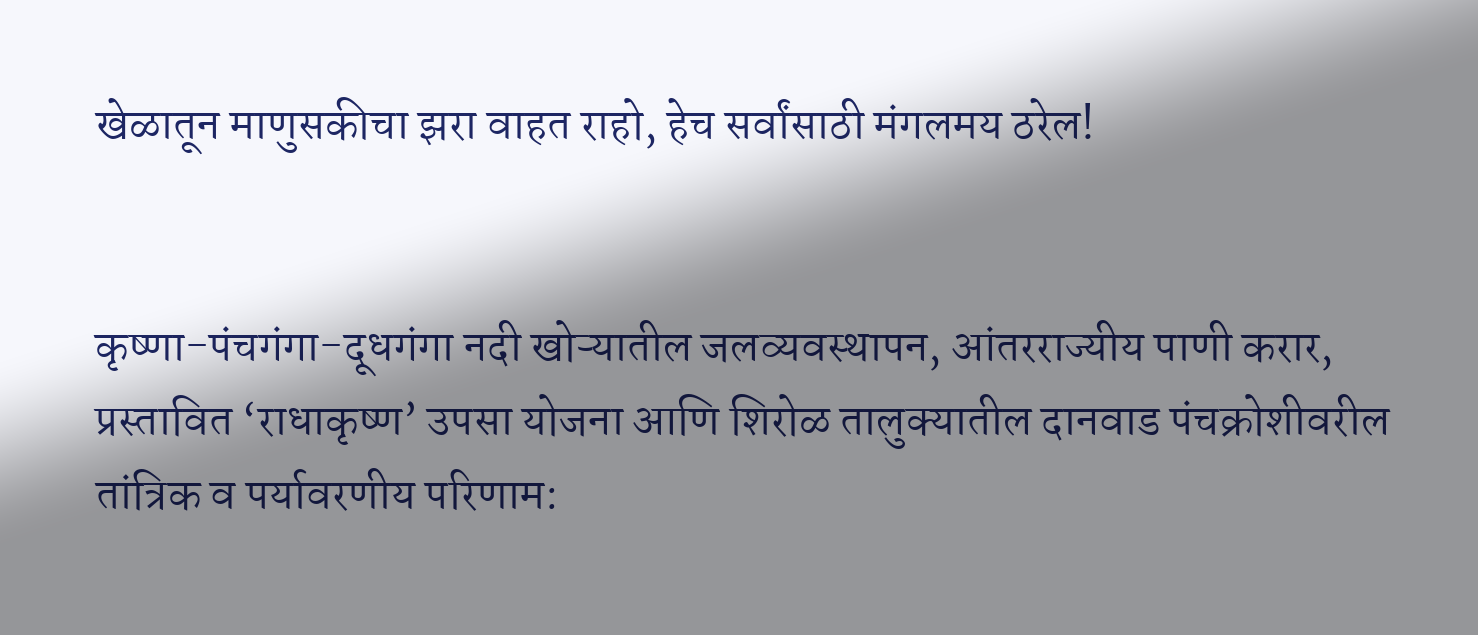खेळातून माणुसकीचा झरा वाहत राहो, हेच सर्वांसाठी मंगलमय ठरेल!


कृष्णा-पंचगंगा-दूधगंगा नदी खोऱ्यातील जलव्यवस्थापन, आंतरराज्यीय पाणी करार, प्रस्तावित ‘राधाकृष्ण’ उपसा योजना आणि शिरोळ तालुक्यातील दानवाड पंचक्रोशीवरील तांत्रिक व पर्यावरणीय परिणाम: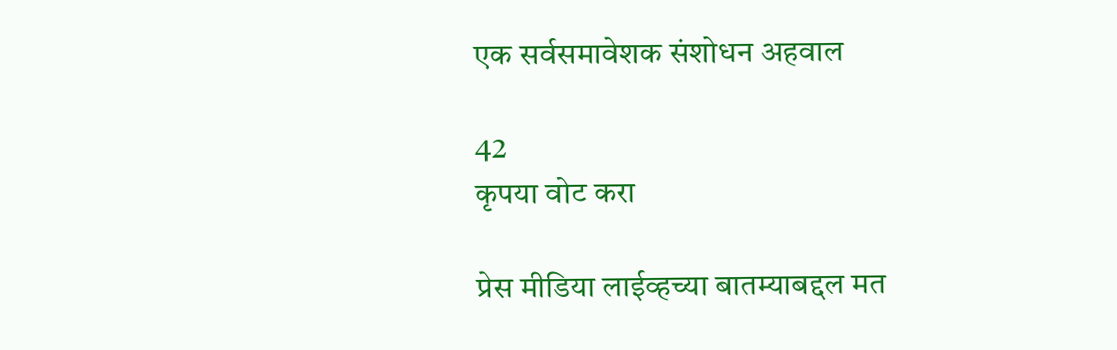एक सर्वसमावेशक संशोधन अहवाल

42
कृपया वोट करा

प्रेस मीडिया लाईव्हच्या बातम्याबद्दल मत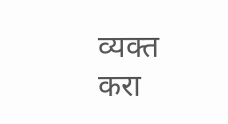व्यक्त करा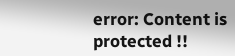error: Content is protected !!